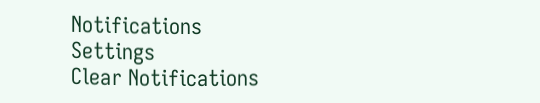Notifications
Settings
Clear Notifications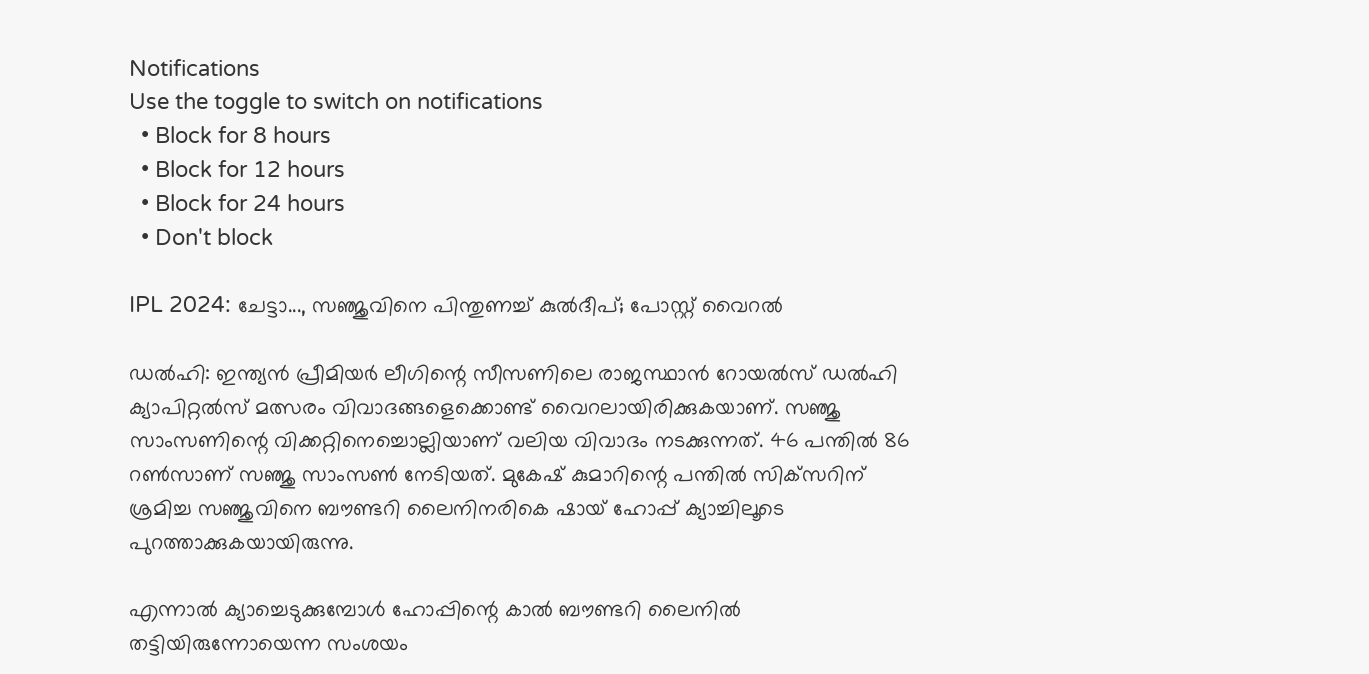Notifications
Use the toggle to switch on notifications
  • Block for 8 hours
  • Block for 12 hours
  • Block for 24 hours
  • Don't block

IPL 2024: ചേട്ടാ..., സഞ്ജുവിനെ പിന്തുണച്ച് കുല്‍ദീപ്; പോസ്റ്റ് വൈറല്‍

ഡല്‍ഹി: ഇന്ത്യന്‍ പ്രീമിയര്‍ ലീഗിന്റെ സീസണിലെ രാജസ്ഥാന്‍ റോയല്‍സ് ഡല്‍ഹി ക്യാപിറ്റല്‍സ് മത്സരം വിവാദങ്ങളെക്കൊണ്ട് വൈറലായിരിക്കുകയാണ്. സഞ്ജു സാംസണിന്റെ വിക്കറ്റിനെച്ചൊല്ലിയാണ് വലിയ വിവാദം നടക്കുന്നത്. 46 പന്തില്‍ 86 റണ്‍സാണ് സഞ്ജു സാംസണ്‍ നേടിയത്. മുകേഷ് കുമാറിന്റെ പന്തില്‍ സിക്‌സറിന് ശ്രമിച്ച സഞ്ജുവിനെ ബൗണ്ടറി ലൈനിനരികെ ഷായ് ഹോപ്പ് ക്യാച്ചിലൂടെ പുറത്താക്കുകയായിരുന്നു.

എന്നാല്‍ ക്യാച്ചെടുക്കുമ്പോള്‍ ഹോപ്പിന്റെ കാല്‍ ബൗണ്ടറി ലൈനില്‍ തട്ടിയിരുന്നോയെന്ന സംശയം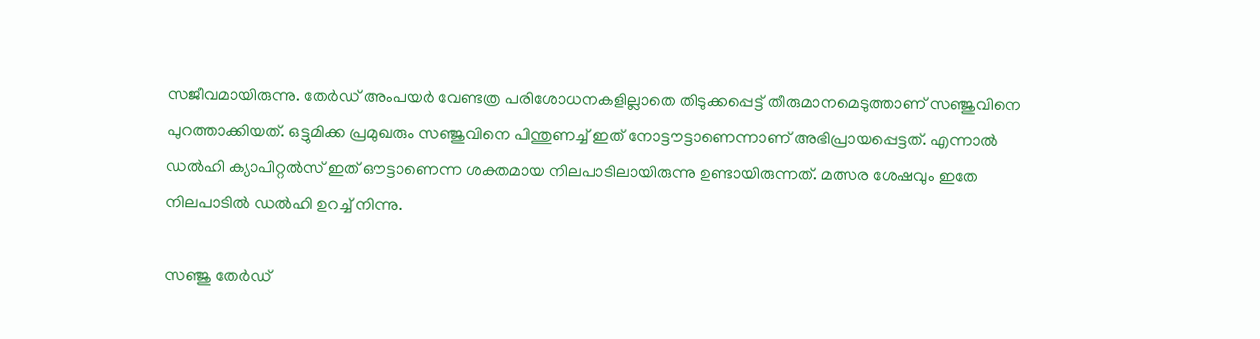സജീവമായിരുന്നു. തേര്‍ഡ് അംപയര്‍ വേണ്ടത്ര പരിശോധനകളില്ലാതെ തിടുക്കപ്പെട്ട് തീരുമാനമെടുത്താണ് സഞ്ജുവിനെ പുറത്താക്കിയത്. ഒട്ടുമിക്ക പ്രമുഖരും സഞ്ജുവിനെ പിന്തുണച്ച് ഇത് നോട്ടൗട്ടാണെന്നാണ് അഭിപ്രായപ്പെട്ടത്. എന്നാല്‍ ഡല്‍ഹി ക്യാപിറ്റല്‍സ് ഇത് ഔട്ടാണെന്ന ശക്തമായ നിലപാടിലായിരുന്നു ഉണ്ടായിരുന്നത്. മത്സര ശേഷവും ഇതേ നിലപാടില്‍ ഡല്‍ഹി ഉറച്ച് നിന്നു.

സഞ്ജു തേര്‍ഡ്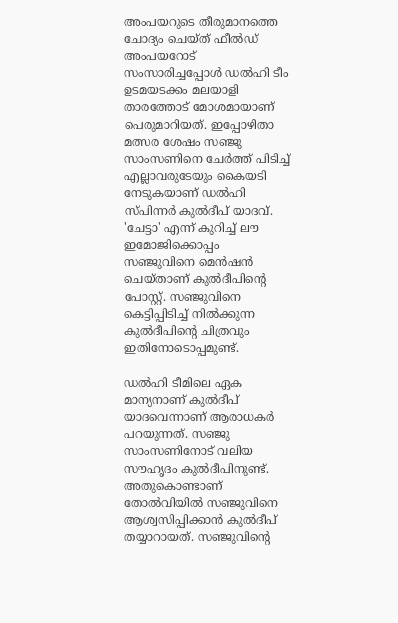അംപയറുടെ തീരുമാനത്തെ ചോദ്യം ചെയ്ത് ഫീല്‍ഡ് അംപയറോട് സംസാരിച്ചപ്പോള്‍ ഡല്‍ഹി ടീം ഉടമയടക്കം മലയാളി താരത്തോട് മോശമായാണ് പെരുമാറിയത്. ഇപ്പോഴിതാ മത്സര ശേഷം സഞ്ജു സാംസണിനെ ചേര്‍ത്ത് പിടിച്ച് എല്ലാവരുടേയും കൈയടി നേടുകയാണ് ഡല്‍ഹി സ്പിന്നര്‍ കുല്‍ദീപ് യാദവ്. 'ചേട്ടാ' എന്ന് കുറിച്ച് ലൗ ഇമോജിക്കൊപ്പം സഞ്ജുവിനെ മെന്‍ഷന്‍ ചെയ്താണ് കുല്‍ദീപിന്റെ പോസ്റ്റ്. സഞ്ജുവിനെ കെട്ടിപ്പിടിച്ച് നില്‍ക്കുന്ന കുല്‍ദീപിന്റെ ചിത്രവും ഇതിനോടൊപ്പമുണ്ട്.

ഡല്‍ഹി ടീമിലെ ഏക മാന്യനാണ് കുല്‍ദീപ് യാദവെന്നാണ് ആരാധകര്‍ പറയുന്നത്. സഞ്ജു സാംസണിനോട് വലിയ സൗഹൃദം കുല്‍ദീപിനുണ്ട്. അതുകൊണ്ടാണ് തോല്‍വിയില്‍ സഞ്ജുവിനെ ആശ്വസിപ്പിക്കാന്‍ കുല്‍ദീപ് തയ്യാറായത്. സഞ്ജുവിന്റെ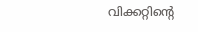വിക്കറ്റിന്റെ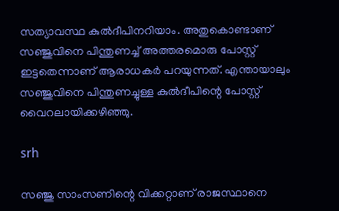സത്യാവസ്ഥ കുല്‍ദീപിനറിയാം. അതുകൊണ്ടാണ് സഞ്ജുവിനെ പിന്തുണച്ച് അത്തരമൊരു പോസ്റ്റ് ഇട്ടതെന്നാണ് ആരാധകര്‍ പറയുന്നത്. എന്തായാലും സഞ്ജുവിനെ പിന്തുണച്ചുള്ള കുല്‍ദീപിന്റെ പോസ്റ്റ് വൈറലായിക്കഴിഞ്ഞു.

srh

സഞ്ജു സാംസണിന്റെ വിക്കറ്റാണ് രാജസ്ഥാനെ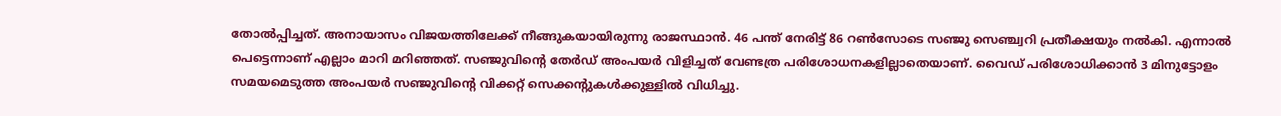തോല്‍പ്പിച്ചത്. അനായാസം വിജയത്തിലേക്ക് നീങ്ങുകയായിരുന്നു രാജസ്ഥാന്‍. 46 പന്ത് നേരിട്ട് 86 റണ്‍സോടെ സഞ്ജു സെഞ്ച്വറി പ്രതീക്ഷയും നല്‍കി. എന്നാല്‍ പെട്ടെന്നാണ് എല്ലാം മാറി മറിഞ്ഞത്. സഞ്ജുവിന്റെ തേര്‍ഡ് അംപയര്‍ വിളിച്ചത് വേണ്ടത്ര പരിശോധനകളില്ലാതെയാണ്. വൈഡ് പരിശോധിക്കാന്‍ 3 മിനുട്ടോളം സമയമെടുത്ത അംപയര്‍ സഞ്ജുവിന്റെ വിക്കറ്റ് സെക്കന്റുകള്‍ക്കുള്ളില്‍ വിധിച്ചു.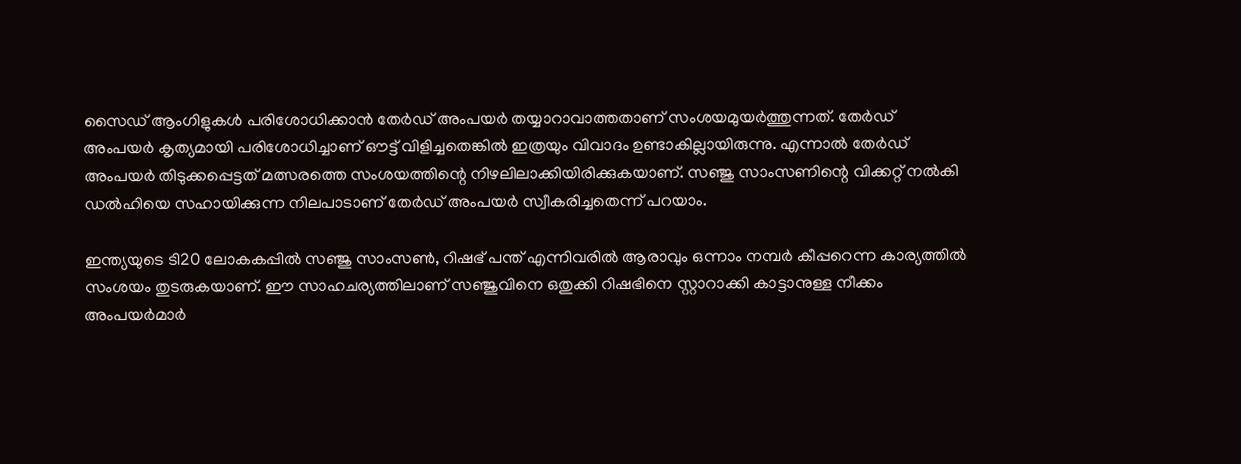സൈഡ് ആംഗിളുകള്‍ പരിശോധിക്കാന്‍ തേര്‍ഡ് അംപയര്‍ തയ്യാറാവാത്തതാണ് സംശയമുയര്‍ത്തുന്നത്. തേര്‍ഡ് അംപയര്‍ കൃത്യമായി പരിശോധിച്ചാണ് ഔട്ട് വിളിച്ചതെങ്കില്‍ ഇത്രയും വിവാദം ഉണ്ടാകില്ലായിരുന്നു. എന്നാല്‍ തേര്‍ഡ് അംപയര്‍ തിടുക്കപ്പെട്ടത് മത്സരത്തെ സംശയത്തിന്റെ നിഴലിലാക്കിയിരിക്കുകയാണ്. സഞ്ജു സാംസണിന്റെ വിക്കറ്റ് നല്‍കി ഡല്‍ഹിയെ സഹായിക്കുന്ന നിലപാടാണ് തേര്‍ഡ് അംപയര്‍ സ്വീകരിച്ചതെന്ന് പറയാം.

ഇന്ത്യയുടെ ടി20 ലോകകപ്പില്‍ സഞ്ജു സാംസണ്‍, റിഷഭ് പന്ത് എന്നിവരില്‍ ആരാവും ഒന്നാം നമ്പര്‍ കീപ്പറെന്ന കാര്യത്തില്‍ സംശയം തുടരുകയാണ്. ഈ സാഹചര്യത്തിലാണ് സഞ്ജുവിനെ ഒതുക്കി റിഷഭിനെ സ്റ്റാറാക്കി കാട്ടാനുള്ള നീക്കം അംപയര്‍മാര്‍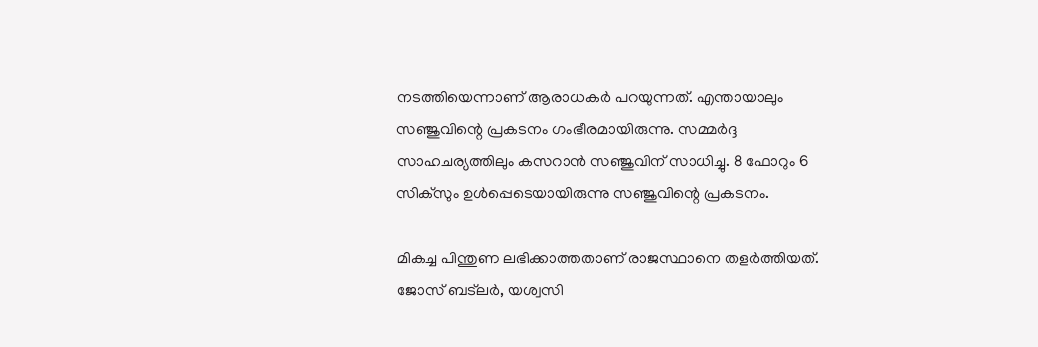നടത്തിയെന്നാണ് ആരാധകര്‍ പറയുന്നത്. എന്തായാലും സഞ്ജുവിന്റെ പ്രകടനം ഗംഭീരമായിരുന്നു. സമ്മര്‍ദ്ദ സാഹചര്യത്തിലും കസറാന്‍ സഞ്ജുവിന് സാധിച്ചു. 8 ഫോറും 6 സിക്‌സും ഉള്‍പ്പെടെയായിരുന്നു സഞ്ജുവിന്റെ പ്രകടനം.

മികച്ച പിന്തുണ ലഭിക്കാത്തതാണ് രാജസ്ഥാനെ തളര്‍ത്തിയത്. ജോസ് ബട്‌ലര്‍, യശ്വസി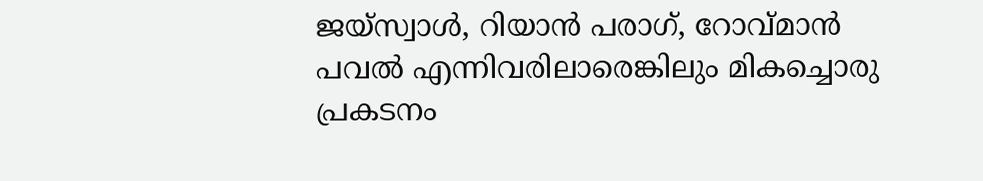ജയ്‌സ്വാള്‍, റിയാന്‍ പരാഗ്, റോവ്മാന്‍ പവല്‍ എന്നിവരിലാരെങ്കിലും മികച്ചൊരു പ്രകടനം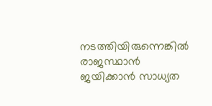നടത്തിയിരുന്നെങ്കില്‍ രാജസ്ഥാന്‍ ജയിക്കാന്‍ സാധ്യത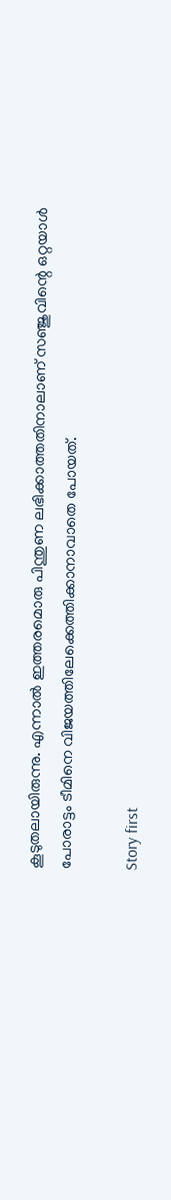കൂടുതലായിരുന്നു. എന്നാല്‍ ഇത്തരമൊരു പിന്തുണ ലഭിക്കാത്തതിനാലാണ് സഞ്ജുവിന്റെ ഒറ്റയാള്‍ പോരാട്ടം ടീമിനെ വിജയത്തിലേക്കെത്തിക്കാനാവാതെ പോയത്.

Story first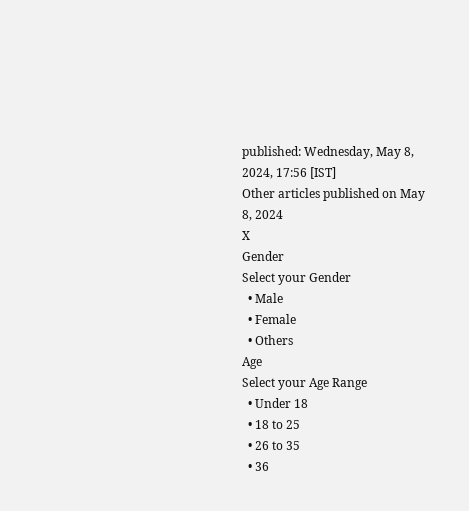published: Wednesday, May 8, 2024, 17:56 [IST]
Other articles published on May 8, 2024
X
Gender
Select your Gender
  • Male
  • Female
  • Others
Age
Select your Age Range
  • Under 18
  • 18 to 25
  • 26 to 35
  • 36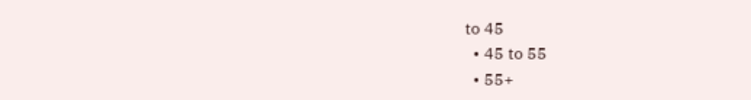to 45
  • 45 to 55
  • 55+